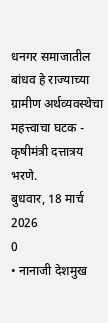धनगर समाजातील बांधव हे राज्याच्या ग्रामीण अर्थव्यवस्थेचा महत्त्वाचा घटक - कृषीमंत्री दत्तात्रय भरणे.
बुधवार, 18 मार्च 2026
0
• नानाजी देशमुख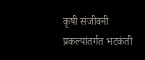कृषी संजीवनी प्रकल्पांतर्गत भटकंती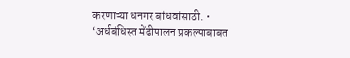करणाऱ्या धनगर बांधवांसाठी. • ‘अर्धबंधिस्त मेंढीपालन प्रकल्पाबाबत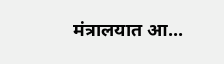मंत्रालयात आ...